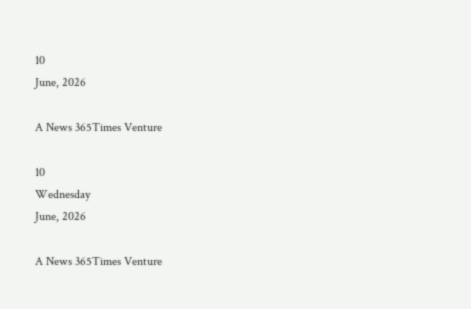10
June, 2026

A News 365Times Venture

10
Wednesday
June, 2026

A News 365Times Venture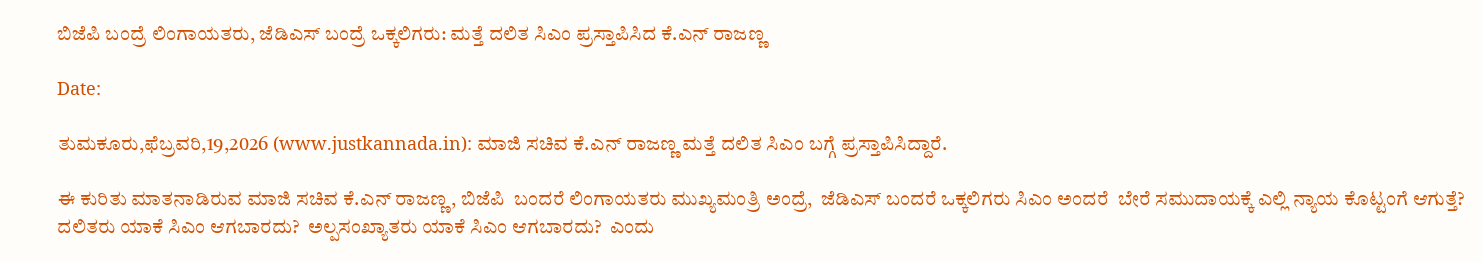ಬಿಜೆಪಿ ಬಂದ್ರೆ ಲಿಂಗಾಯತರು, ಜೆಡಿಎಸ್ ಬಂದ್ರೆ ಒಕ್ಕಲಿಗರು: ಮತ್ತೆ ದಲಿತ ಸಿಎಂ ಪ್ರಸ್ತಾಪಿಸಿದ ಕೆ.ಎನ್ ರಾಜಣ್ಣ

Date:

ತುಮಕೂರು,ಫೆಬ್ರವರಿ,19,2026 (www.justkannada.in): ಮಾಜಿ ಸಚಿವ ಕೆ.ಎನ್ ರಾಜಣ್ಣ ಮತ್ತೆ ದಲಿತ ಸಿಎಂ ಬಗ್ಗೆ ಪ್ರಸ್ತಾಪಿಸಿದ್ದಾರೆ.

ಈ ಕುರಿತು ಮಾತನಾಡಿರುವ ಮಾಜಿ ಸಚಿವ ಕೆ.ಎನ್ ರಾಜಣ್ಣ, ಬಿಜೆಪಿ  ಬಂದರೆ ಲಿಂಗಾಯತರು ಮುಖ್ಯಮಂತ್ರಿ ಅಂದ್ರೆ,  ಜೆಡಿಎಸ್ ಬಂದರೆ ಒಕ್ಕಲಿಗರು ಸಿಎಂ ಅಂದರೆ  ಬೇರೆ ಸಮುದಾಯಕ್ಕೆ ಎಲ್ಲಿ ನ್ಯಾಯ ಕೊಟ್ಟಂಗೆ ಆಗುತ್ತೆ?  ದಲಿತರು ಯಾಕೆ ಸಿಎಂ ಆಗಬಾರದು?  ಅಲ್ಪಸಂಖ್ಯಾತರು ಯಾಕೆ ಸಿಎಂ ಆಗಬಾರದು?  ಎಂದು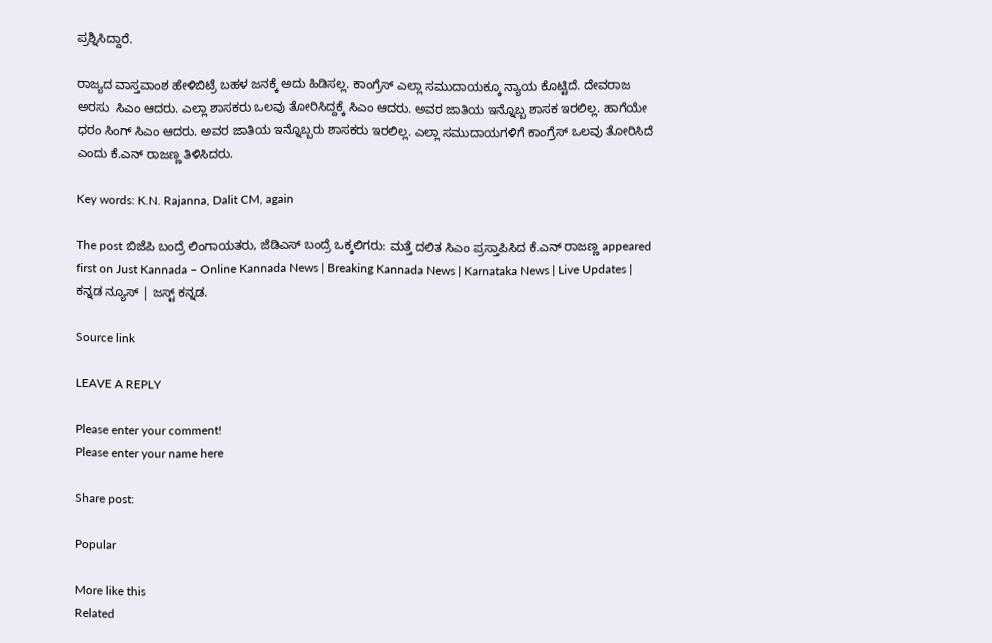ಪ್ರಶ್ನಿಸಿದ್ದಾರೆ.

ರಾಜ್ಯದ ವಾಸ್ತವಾಂಶ ಹೇಳಿಬಿಟ್ರೆ ಬಹಳ ಜನಕ್ಕೆ ಅದು ಹಿಡಿಸಲ್ಲ. ಕಾಂಗ್ರೆಸ್ ಎಲ್ಲಾ ಸಮುದಾಯಕ್ಕೂ ನ್ಯಾಯ ಕೊಟ್ಟಿದೆ. ದೇವರಾಜ ಅರಸು  ಸಿಎಂ ಆದರು. ಎಲ್ಲಾ ಶಾಸಕರು ಒಲವು ತೋರಿಸಿದ್ದಕ್ಕೆ ಸಿಎಂ ಆದರು. ಅವರ ಜಾತಿಯ ಇನ್ನೊಬ್ಬ ಶಾಸಕ ಇರಲಿಲ್ಲ. ಹಾಗೆಯೇ ಧರಂ ಸಿಂಗ್ ಸಿಎಂ ಆದರು. ಅವರ ಜಾತಿಯ ಇನ್ನೊಬ್ಬರು ಶಾಸಕರು ಇರಲಿಲ್ಲ. ಎಲ್ಲಾ ಸಮುದಾಯಗಳಿಗೆ ಕಾಂಗ್ರೆಸ್ ಒಲವು ತೋರಿಸಿದೆ ಎಂದು ಕೆ.ಎನ್ ರಾಜಣ್ಣ ತಿಳಿಸಿದರು.

Key words: K.N. Rajanna, Dalit CM, again

The post ಬಿಜೆಪಿ ಬಂದ್ರೆ ಲಿಂಗಾಯತರು, ಜೆಡಿಎಸ್ ಬಂದ್ರೆ ಒಕ್ಕಲಿಗರು: ಮತ್ತೆ ದಲಿತ ಸಿಎಂ ಪ್ರಸ್ತಾಪಿಸಿದ ಕೆ.ಎನ್ ರಾಜಣ್ಣ appeared first on Just Kannada – Online Kannada News | Breaking Kannada News | Karnataka News | Live Updates | ಕನ್ನಡ ನ್ಯೂಸ್ | ಜಸ್ಟ್ ಕನ್ನಡ.

Source link

LEAVE A REPLY

Please enter your comment!
Please enter your name here

Share post:

Popular

More like this
Related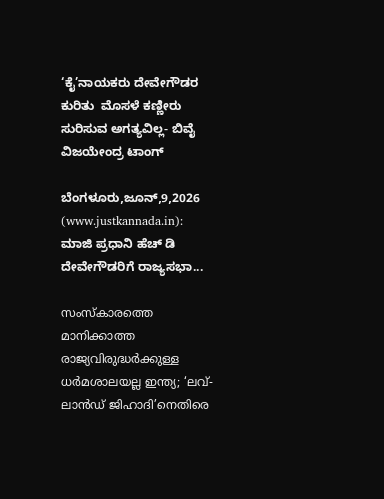‘ಕೈ’ನಾಯಕರು ದೇವೇಗೌಡರ ಕುರಿತು  ಮೊಸಳೆ ಕಣ್ಣೀರು ಸುರಿಸುವ ಅಗತ್ಯವಿಲ್ಲ- ಬಿವೈ ವಿಜಯೇಂದ್ರ ಟಾಂಗ್

ಬೆಂಗಳೂರು,ಜೂನ್,9,2026 (www.justkannada.in):  ಮಾಜಿ ಪ್ರಧಾನಿ ಹೆಚ್ ಡಿ ದೇವೇಗೌಡರಿಗೆ ರಾಜ್ಯಸಭಾ...

സംസ്‌കാരത്തെ മാനിക്കാത്ത രാജ്യവിരുദ്ധര്‍ക്കുള്ള ധര്‍മശാലയല്ല ഇന്ത്യ; ‘ലവ്-ലാന്‍ഡ് ജിഹാദി’നെതിരെ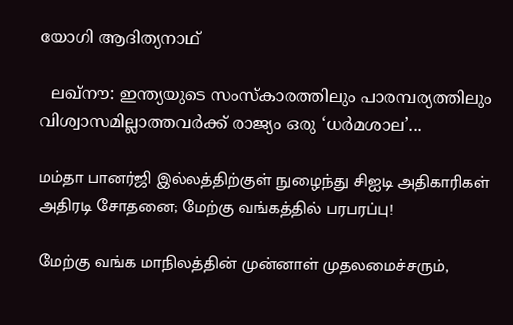യോഗി ആദിത്യനാഥ്

  ലഖ്‌നൗ: ഇന്ത്യയുടെ സംസ്‌കാരത്തിലും പാരമ്പര്യത്തിലും വിശ്വാസമില്ലാത്തവര്‍ക്ക് രാജ്യം ഒരു ‘ധര്‍മശാല’...

மம்தா பானர்ஜி இல்லத்திற்குள் நுழைந்து சிஐடி அதிகாரிகள் அதிரடி சோதனை; மேற்கு வங்கத்தில் பரபரப்பு!

மேற்கு வங்க மாநிலத்தின் முன்னாள் முதலமைச்சரும்,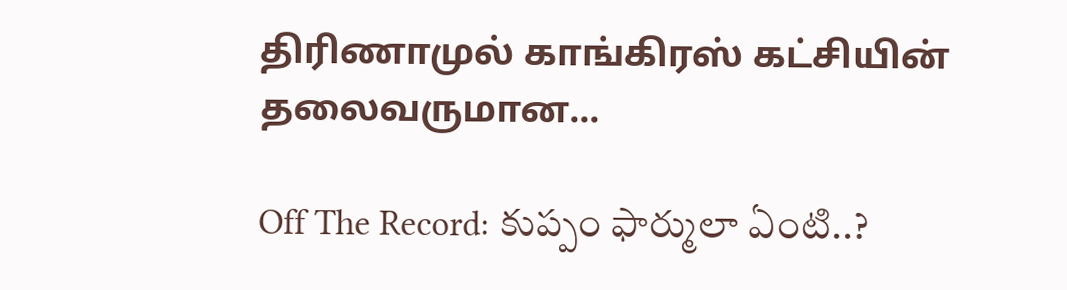திரிணாமுல் காங்கிரஸ் கட்சியின் தலைவருமான...

Off The Record: కుప్పం ఫార్ములా ఏంటి..?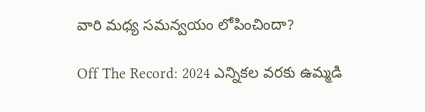వారి మధ్య సమన్వయం లోపించిందా?

Off The Record: 2024 ఎన్నికల వరకు ఉమ్మడి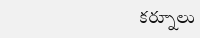కర్నూలు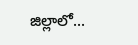జిల్లాలో...